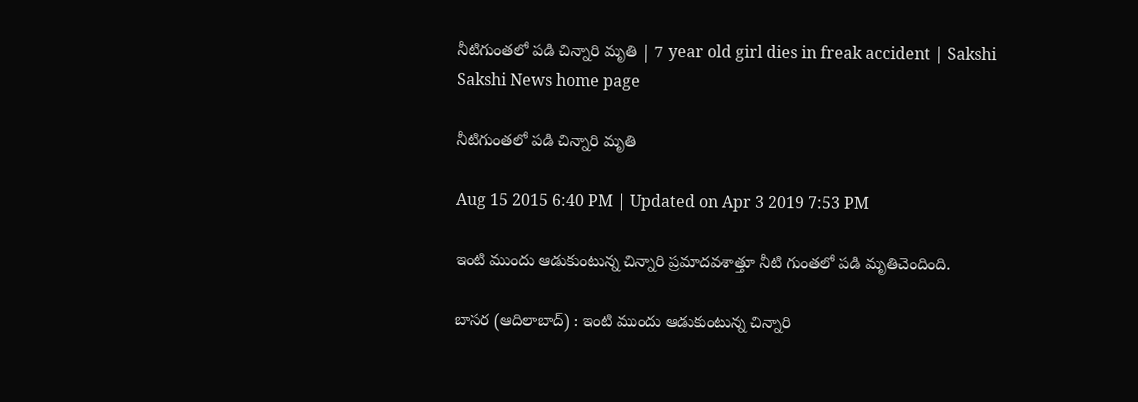నీటిగుంతలో పడి చిన్నారి మృతి | 7 year old girl dies in freak accident | Sakshi
Sakshi News home page

నీటిగుంతలో పడి చిన్నారి మృతి

Aug 15 2015 6:40 PM | Updated on Apr 3 2019 7:53 PM

ఇంటి ముందు ఆడుకుంటున్న చిన్నారి ప్రమాదవశాత్తూ నీటి గుంతలో పడి మృతిచెందింది.

బాసర (ఆదిలాబాద్) : ఇంటి ముందు ఆడుకుంటున్న చిన్నారి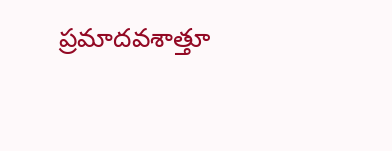ప్రమాదవశాత్తూ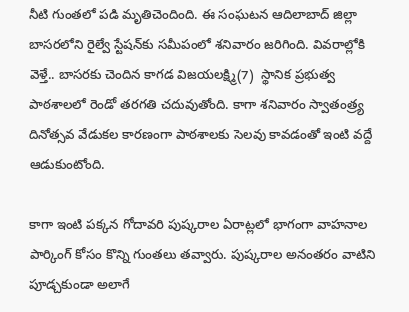నీటి గుంతలో పడి మృతిచెందింది. ఈ సంఘటన ఆదిలాబాద్ జిల్లా బాసరలోని రైల్వే స్టేషన్‌కు సమీపంలో శనివారం జరిగింది. వివరాల్లోకి వెళ్తే.. బాసరకు చెందిన కాగడ విజయలక్ష్మి(7)  స్థానిక ప్రభుత్వ పాఠశాలలో రెండో తరగతి చదువుతోంది. కాగా శనివారం స్వాతంత్ర్య దినోత్సవ వేడుకల కారణంగా పాఠశాలకు సెలవు కావడంతో ఇంటి వద్దే ఆడుకుంటోంది.

కాగా ఇంటి పక్కన గోదావరి పుష్కరాల ఏరాట్లలో భాగంగా వాహనాల పార్కింగ్ కోసం కొన్ని గుంతలు తవ్వారు. పుష్కరాల అనంతరం వాటిని పూడ్చకుండా అలాగే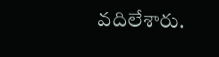వదిలేశారు.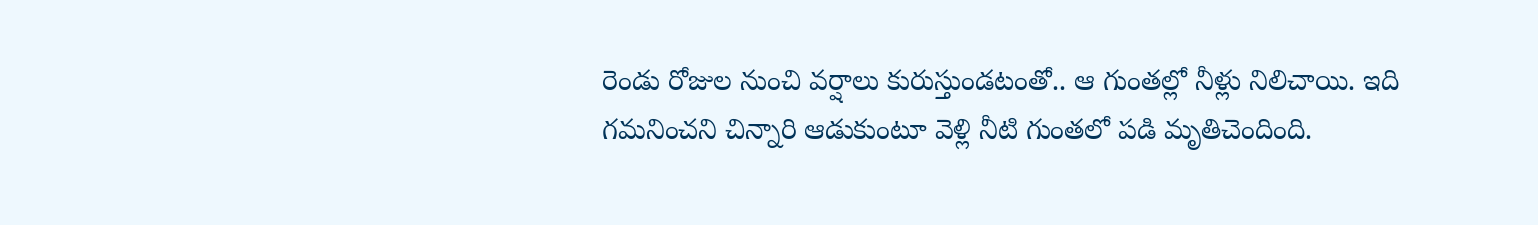రెండు రోజుల నుంచి వర్షాలు కురుస్తుండటంతో.. ఆ గుంతల్లో నీళ్లు నిలిచాయి. ఇది గమనించని చిన్నారి ఆడుకుంటూ వెళ్లి నీటి గుంతలో పడి మృతిచెందింది.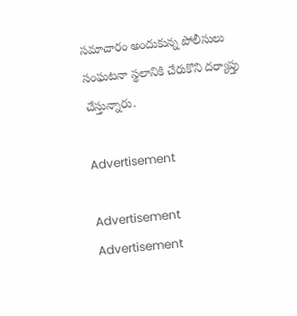సమాచారం అందుకున్న పోలీసులు సంఘటనా స్థలానికి చేరుకొని దర్యాప్తు చేస్తున్నారు.

Advertisement

Advertisement
Advertisement